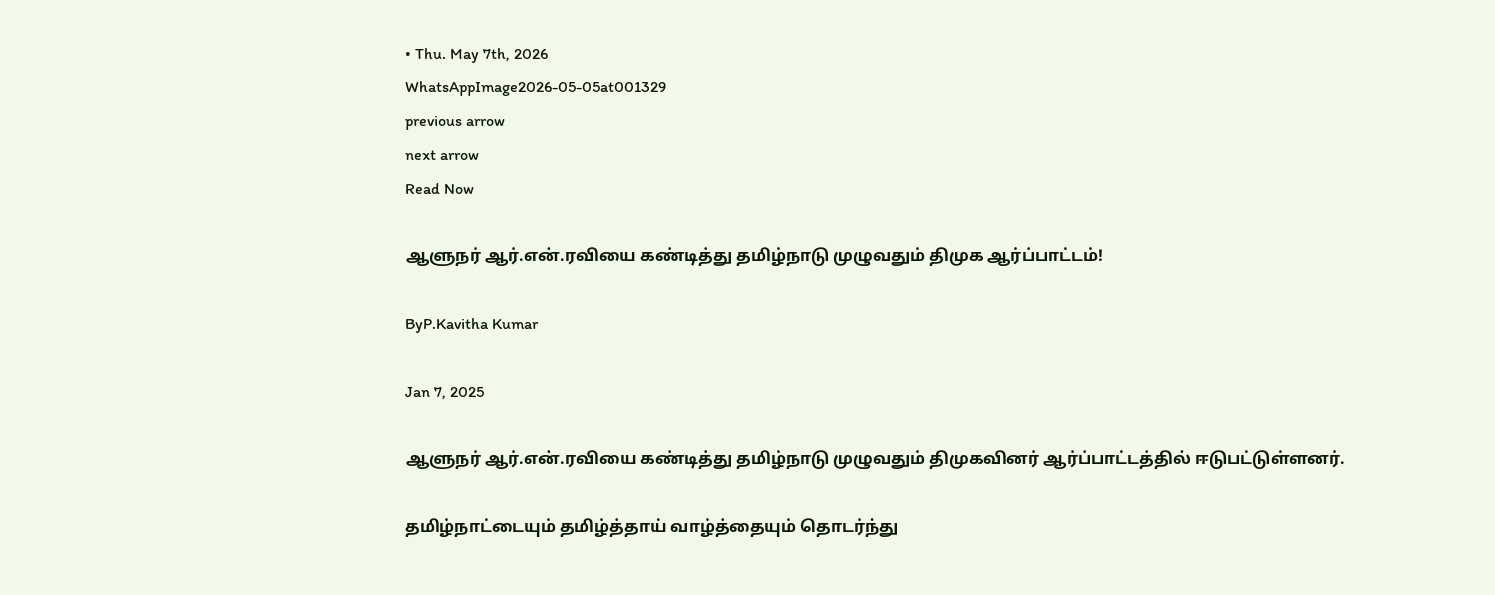• Thu. May 7th, 2026
WhatsAppImage2026-05-05at001329
previous arrow
next arrow
Read Now

ஆளுநர் ஆர்.என்.ரவியை கண்டித்து தமிழ்நாடு முழுவதும் திமுக ஆர்ப்பாட்டம்!

ByP.Kavitha Kumar

Jan 7, 2025

ஆளுநர் ஆர்.என்.ரவியை கண்டித்து தமிழ்நாடு முழுவதும் திமுகவினர் ஆர்ப்பாட்டத்தில் ஈடுபட்டுள்ளனர்.

தமிழ்நாட்டையும் தமிழ்த்தாய் வாழ்த்தையும் தொடர்ந்து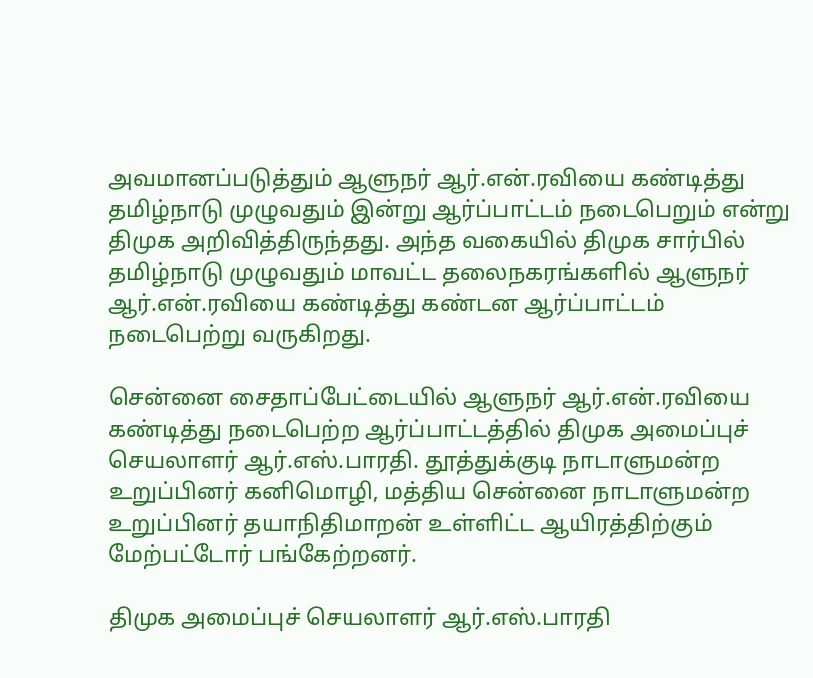அவமானப்படுத்தும் ஆளுநர் ஆர்.என்.ரவியை கண்டித்து தமிழ்நாடு முழுவதும் இன்று ஆர்ப்பாட்டம் நடைபெறும் என்று திமுக அறிவித்திருந்தது. அந்த வகையில் திமுக சார்பில் தமிழ்நாடு முழுவதும் மாவட்ட தலைநகரங்களில் ஆளுநர் ஆர்.என்.ரவியை கண்டித்து கண்டன ஆர்ப்பாட்டம் நடைபெற்று வருகிறது.

சென்னை சைதாப்பேட்டையில் ஆளுநர் ஆர்.என்.ரவியை கண்டித்து நடைபெற்ற ஆர்ப்பாட்டத்தில் திமுக அமைப்புச் செயலாளர் ஆர்.எஸ்.பாரதி. தூத்துக்குடி நாடாளுமன்ற உறுப்பினர் கனிமொழி, மத்திய சென்னை நாடாளுமன்ற உறுப்பினர் தயாநிதிமாறன் உள்ளிட்ட ஆயிரத்திற்கும் மேற்பட்டோர் பங்கேற்றனர்.

திமுக அமைப்புச் செயலாளர் ஆர்.எஸ்.பாரதி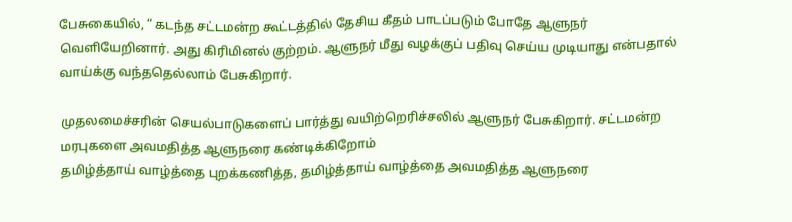பேசுகையில், “ கடந்த சட்டமன்ற கூட்டத்தில் தேசிய கீதம் பாடப்படும் போதே ஆளுநர் வெளியேறினார். அது கிரிமினல் குற்றம். ஆளுநர் மீது வழக்குப் பதிவு செய்ய முடியாது என்பதால் வாய்க்கு வந்ததெல்லாம் பேசுகிறார்.

முதலமைச்சரின் செயல்பாடுகளைப் பார்த்து வயிற்றெரிச்சலில் ஆளுநர் பேசுகிறார். சட்டமன்ற மரபுகளை அவமதித்த ஆளுநரை கண்டிக்கிறோம்
தமிழ்த்தாய் வாழ்த்தை புறக்கணித்த, தமிழ்த்தாய் வாழ்த்தை அவமதித்த ஆளுநரை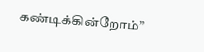கண்டிக்கின்றோம்”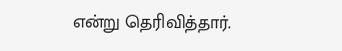என்று தெரிவித்தார்.